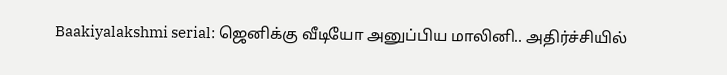Baakiyalakshmi serial: ஜெனிக்கு வீடியோ அனுப்பிய மாலினி.. அதிர்ச்சியில்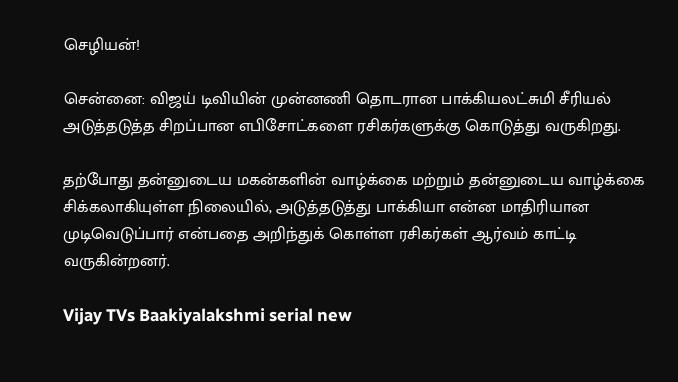செழியன்!

சென்னை: விஜய் டிவியின் முன்னணி தொடரான பாக்கியலட்சுமி சீரியல் அடுத்தடுத்த சிறப்பான எபிசோட்களை ரசிகர்களுக்கு கொடுத்து வருகிறது.

தற்போது தன்னுடைய மகன்களின் வாழ்க்கை மற்றும் தன்னுடைய வாழ்க்கை சிக்கலாகியுள்ள நிலையில், அடுத்தடுத்து பாக்கியா என்ன மாதிரியான முடிவெடுப்பார் என்பதை அறிந்துக் கொள்ள ரசிகர்கள் ஆர்வம் காட்டி வருகின்றனர்.

Vijay TVs Baakiyalakshmi serial new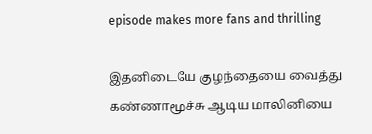episode makes more fans and thrilling

இதனிடையே குழந்தையை வைத்து கண்ணாமூச்சு ஆடிய மாலினியை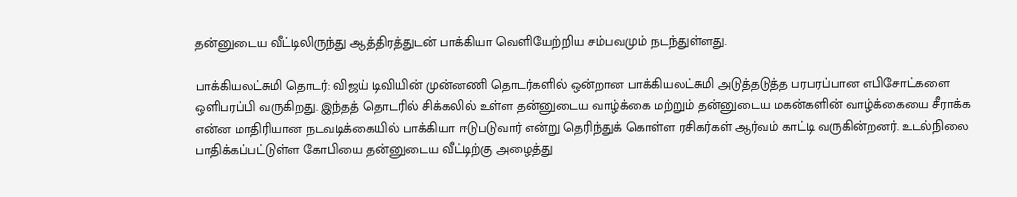தன்னுடைய வீட்டிலிருந்து ஆத்திரத்துடன் பாக்கியா வெளியேற்றிய சம்பவமும் நடந்துள்ளது.

பாக்கியலட்சுமி தொடர்: விஜய் டிவியின் முன்னணி தொடர்களில் ஒன்றான பாக்கியலட்சுமி அடுத்தடுத்த பரபரப்பான எபிசோட்களை ஒளிபரப்பி வருகிறது. இந்தத் தொடரில் சிக்கலில் உள்ள தன்னுடைய வாழ்க்கை மற்றும் தன்னுடைய மகன்களின் வாழ்க்கையை சீராக்க என்ன மாதிரியான நடவடிக்கையில் பாக்கியா ஈடுபடுவார் என்று தெரிந்துக் கொள்ள ரசிகர்கள் ஆர்வம் காட்டி வருகின்றனர். உடல்நிலை பாதிக்கப்பட்டுள்ள கோபியை தன்னுடைய வீட்டிற்கு அழைத்து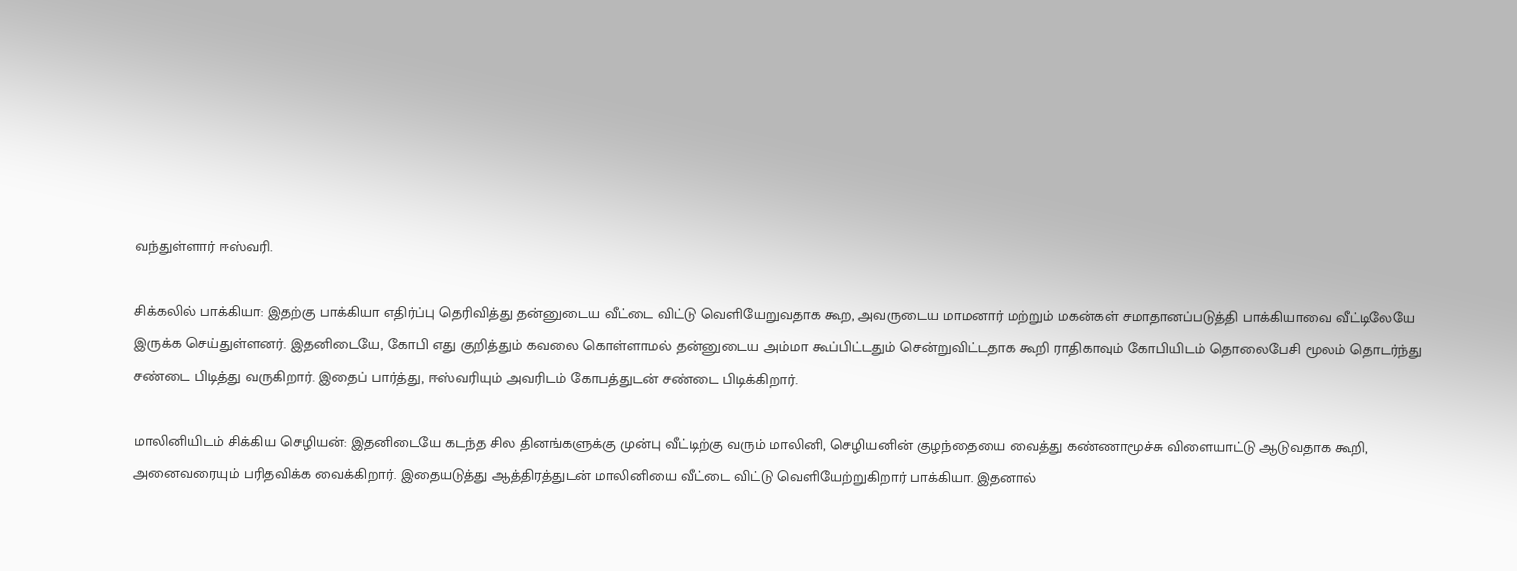வந்துள்ளார் ஈஸ்வரி.

சிக்கலில் பாக்கியா: இதற்கு பாக்கியா எதிர்ப்பு தெரிவித்து தன்னுடைய வீட்டை விட்டு வெளியேறுவதாக கூற, அவருடைய மாமனார் மற்றும் மகன்கள் சமாதானப்படுத்தி பாக்கியாவை வீட்டிலேயே இருக்க செய்துள்ளனர். இதனிடையே, கோபி எது குறித்தும் கவலை கொள்ளாமல் தன்னுடைய அம்மா கூப்பிட்டதும் சென்றுவிட்டதாக கூறி ராதிகாவும் கோபியிடம் தொலைபேசி மூலம் தொடர்ந்து சண்டை பிடித்து வருகிறார். இதைப் பார்த்து, ஈஸ்வரியும் அவரிடம் கோபத்துடன் சண்டை பிடிக்கிறார்.

மாலினியிடம் சிக்கிய செழியன்: இதனிடையே கடந்த சில தினங்களுக்கு முன்பு வீட்டிற்கு வரும் மாலினி, செழியனின் குழந்தையை வைத்து கண்ணாமூச்சு விளையாட்டு ஆடுவதாக கூறி, அனைவரையும் பரிதவிக்க வைக்கிறார். இதையடுத்து ஆத்திரத்துடன் மாலினியை வீட்டை விட்டு வெளியேற்றுகிறார் பாக்கியா. இதனால்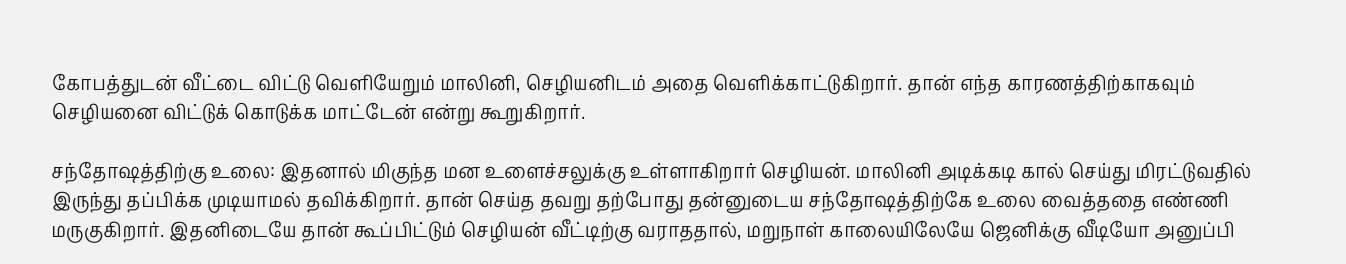கோபத்துடன் வீட்டை விட்டு வெளியேறும் மாலினி, செழியனிடம் அதை வெளிக்காட்டுகிறார். தான் எந்த காரணத்திற்காகவும் செழியனை விட்டுக் கொடுக்க மாட்டேன் என்று கூறுகிறார்.

சந்தோஷத்திற்கு உலை: இதனால் மிகுந்த மன உளைச்சலுக்கு உள்ளாகிறார் செழியன். மாலினி அடிக்கடி கால் செய்து மிரட்டுவதில் இருந்து தப்பிக்க முடியாமல் தவிக்கிறார். தான் செய்த தவறு தற்போது தன்னுடைய சந்தோஷத்திற்கே உலை வைத்ததை எண்ணி மருகுகிறார். இதனிடையே தான் கூப்பிட்டும் செழியன் வீட்டிற்கு வராததால், மறுநாள் காலையிலேயே ஜெனிக்கு வீடியோ அனுப்பி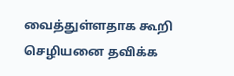வைத்துள்ளதாக கூறி செழியனை தவிக்க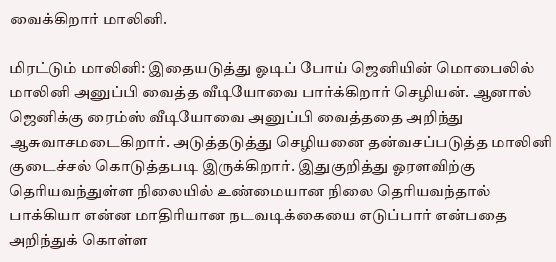வைக்கிறார் மாலினி.

மிரட்டும் மாலினி: இதையடுத்து ஓடிப் போய் ஜெனியின் மொபைலில் மாலினி அனுப்பி வைத்த வீடியோவை பார்க்கிறார் செழியன். ஆனால் ஜெனிக்கு ரைம்ஸ் வீடியோவை அனுப்பி வைத்ததை அறிந்து ஆசுவாசமடைகிறார். அடுத்தடுத்து செழியனை தன்வசப்படுத்த மாலினி குடைச்சல் கொடுத்தபடி இருக்கிறார். இதுகுறித்து ஓரளவிற்கு தெரியவந்துள்ள நிலையில் உண்மையான நிலை தெரியவந்தால் பாக்கியா என்ன மாதிரியான நடவடிக்கையை எடுப்பார் என்பதை அறிந்துக் கொள்ள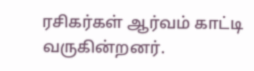ரசிகர்கள் ஆர்வம் காட்டி வருகின்றனர்.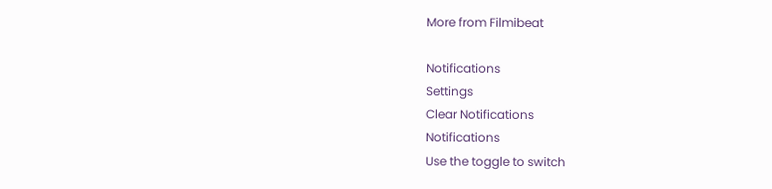More from Filmibeat

Notifications
Settings
Clear Notifications
Notifications
Use the toggle to switch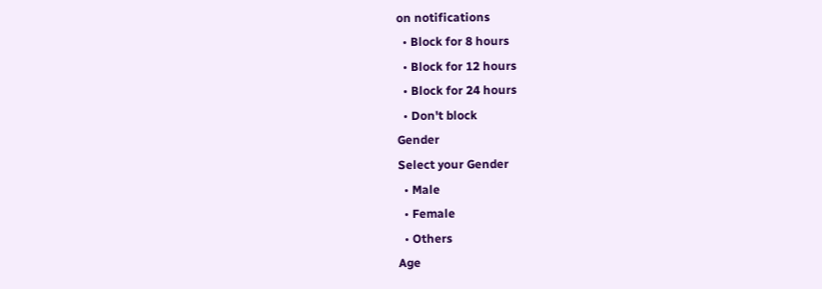on notifications
  • Block for 8 hours
  • Block for 12 hours
  • Block for 24 hours
  • Don't block
Gender
Select your Gender
  • Male
  • Female
  • Others
Age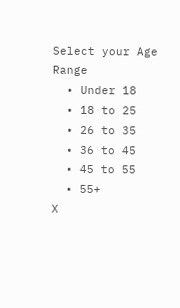Select your Age Range
  • Under 18
  • 18 to 25
  • 26 to 35
  • 36 to 45
  • 45 to 55
  • 55+
X